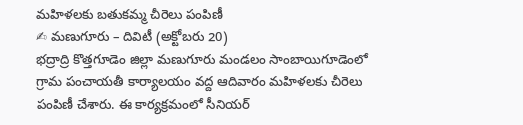మహిళలకు బతుకమ్మ చీరెలు పంపిణీ
✍ మణుగూరు – దివిటీ (అక్టోబరు 20)
భద్రాద్రి కొత్తగూడెం జిల్లా మణుగూరు మండలం సాంబాయిగూడెంలో గ్రామ పంచాయతీ కార్యాలయం వద్ద ఆదివారం మహిళలకు చీరెలు పంపిణీ చేశారు. ఈ కార్యక్రమంలో సీనియర్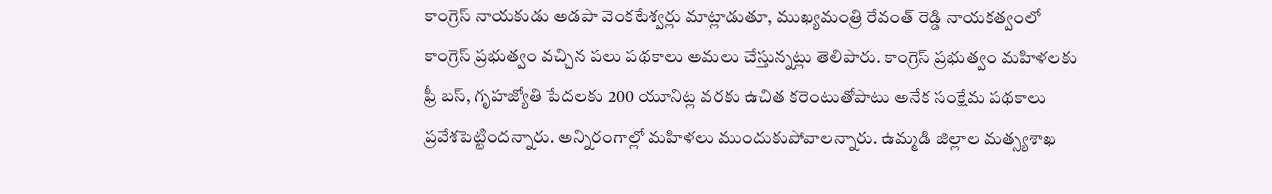కాంగ్రెస్ నాయకుడు అడపా వెంకటేశ్వర్లు మాట్లాడుతూ, ముఖ్యమంత్రి రేవంత్ రెడ్డి నాయకత్వంలో కాంగ్రెస్ ప్రభుత్వం వచ్చిన పలు పథకాలు అమలు చేస్తున్నట్లు తెలిపారు. కాంగ్రెస్ ప్రభుత్వం మహిళలకు ఫ్రీ బస్, గృహజ్యోతి పేదలకు 200 యూనిట్ల వరకు ఉచిత కరెంటుతోపాటు అనేక సంక్షేమ పథకాలు ప్రవేశపెట్టిందన్నారు. అన్నిరంగాల్లో మహిళలు ముందుకుపోవాలన్నారు. ఉమ్మడి జిల్లాల మత్స్యశాఖ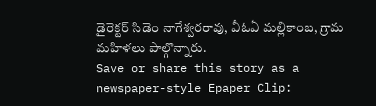డైరెక్టర్ సిడెం నాగేశ్వరరావు, వీఓఏ మల్లికాంబ, గ్రామ మహిళలు పాల్గొన్నారు.
Save or share this story as a newspaper-style Epaper Clip: